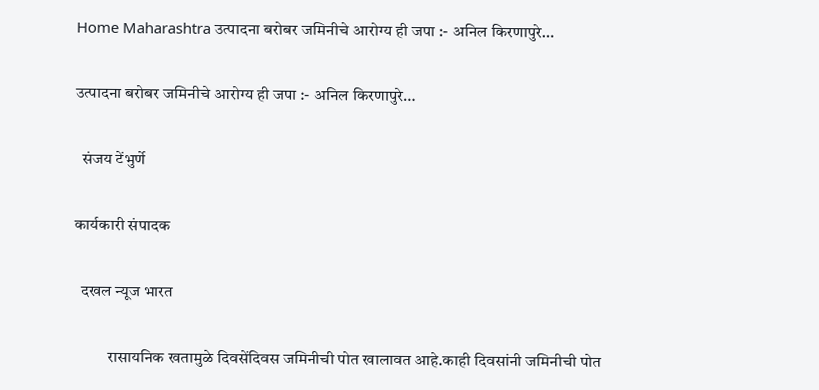Home Maharashtra उत्पादना बरोबर जमिनीचे आरोग्य ही जपा :- अनिल किरणापुरे…

उत्पादना बरोबर जमिनीचे आरोग्य ही जपा :- अनिल किरणापुरे…

  संजय टेंभुर्णे

कार्यकारी संपादक

  दखल न्यूज भारत

          रासायनिक खतामुळे दिवसेंदिवस जमिनीची पोत खालावत आहे.काही दिवसांनी जमिनीची पोत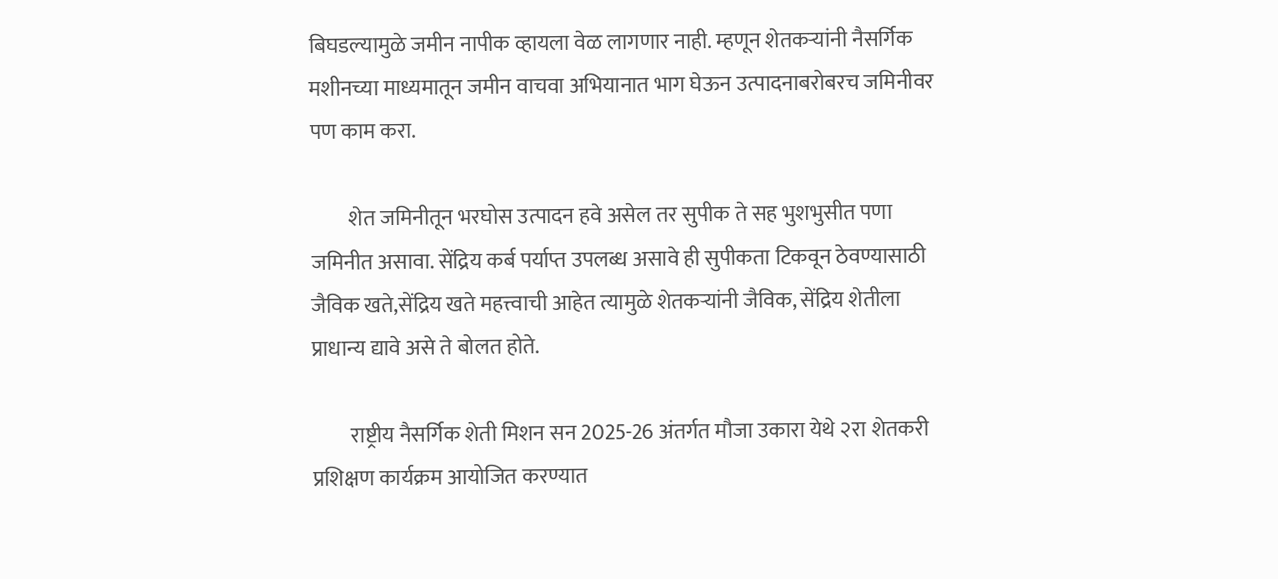बिघडल्यामुळे जमीन नापीक व्हायला वेळ लागणार नाही. म्हणून शेतकऱ्यांनी नैसर्गिक मशीनच्या माध्यमातून जमीन वाचवा अभियानात भाग घेऊन उत्पादनाबरोबरच जमिनीवर पण काम करा.

         शेत जमिनीतून भरघोस उत्पादन हवे असेल तर सुपीक ते सह भुशभुसीत पणा जमिनीत असावा. सेंद्रिय कर्ब पर्याप्त उपलब्ध असावे ही सुपीकता टिकवून ठेवण्यासाठी जैविक खते,सेंद्रिय खते महत्त्वाची आहेत त्यामुळे शेतकऱ्यांनी जैविक, सेंद्रिय शेतीला प्राधान्य द्यावे असे ते बोलत होते.

         राष्ट्रीय नैसर्गिक शेती मिशन सन 2025-26 अंतर्गत मौजा उकारा येथे २रा शेतकरी प्रशिक्षण कार्यक्रम आयोजित करण्यात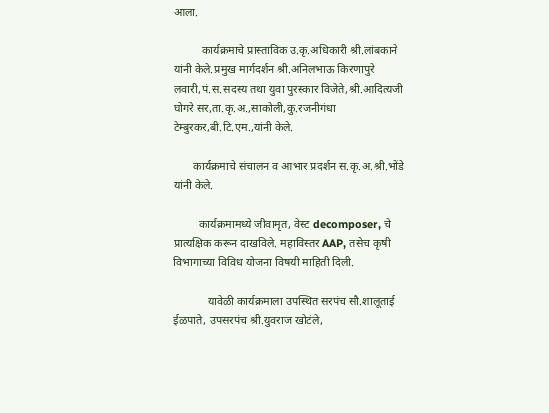आला.

          कार्यक्रमाचे प्रास्ताविक उ.कृ.अधिकारी श्री.लांबकाने यांनी केले.प्रमुख मार्गदर्शन श्री.अनिलभाऊ किरणापुरे लवारी,पं.स.सदस्य तथा युवा पुरस्कार विजेते,श्री.आदित्यजी घोगरे सर,ता.कृ.अ.,साकोली,कु.रजनीगंधा टेम्बुरकर,बी.टि.एम.,यांनी केले.

       कार्यक्रमाचे संचालन व आभार प्रदर्शन स.कृ.अ.श्री.भोंडे यांनी केले.

         कार्यक्रमामध्ये जीवामृत, वेस्ट decomposer, चे प्रात्यक्षिक करून दाखविले. महाविस्तर AAP, तसेच कृषी विभागाच्या विविध योजना विषयी माहिती दिली.

            यावेळी कार्यक्रमाला उपस्थित सरपंच सौ.शालूताई ईळपाते, उपसरपंच श्री.युवराज खोटंले,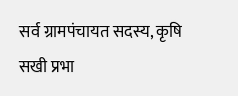सर्व ग्रामपंचायत सदस्य, कृषि सखी प्रभा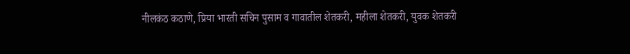नीलकंठ कठाणे, प्रिया भारती सचिन पुसाम व गावातील शेतकरी, महीला शेतकरी, युवक शेतकरी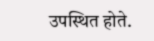उपस्थित होते.